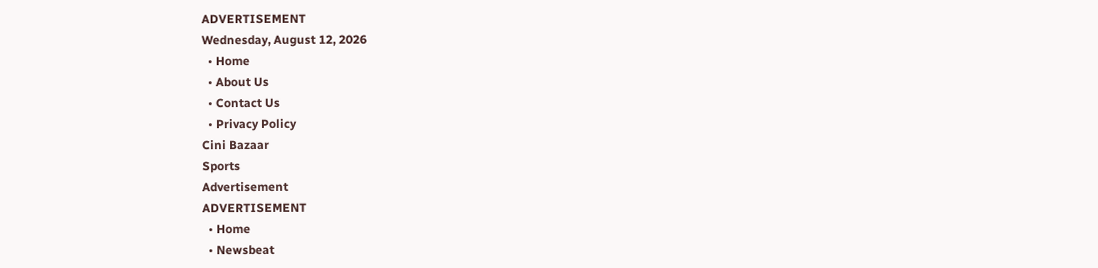ADVERTISEMENT
Wednesday, August 12, 2026
  • Home
  • About Us
  • Contact Us
  • Privacy Policy
Cini Bazaar
Sports
Advertisement
ADVERTISEMENT
  • Home
  • Newsbeat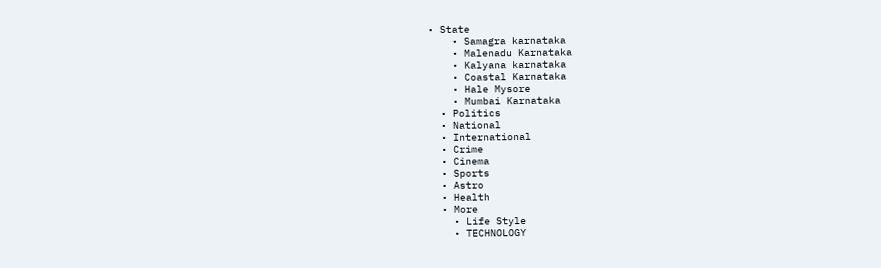• State
    • Samagra karnataka
    • Malenadu Karnataka
    • Kalyana karnataka
    • Coastal Karnataka
    • Hale Mysore
    • Mumbai Karnataka
  • Politics
  • National
  • International
  • Crime
  • Cinema
  • Sports
  • Astro
  • Health
  • More
    • Life Style
    • TECHNOLOGY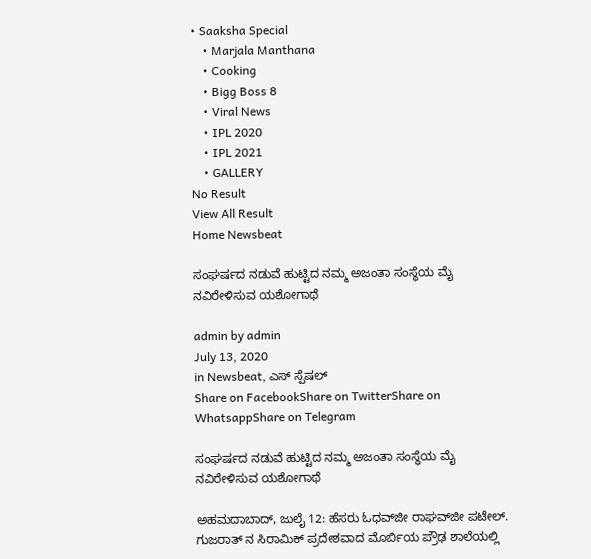• Saaksha Special
    • Marjala Manthana
    • Cooking
    • Bigg Boss 8
    • Viral News
    • IPL 2020
    • IPL 2021
    • GALLERY
No Result
View All Result
Home Newsbeat

ಸಂಘರ್ಷದ ನಡುವೆ ಹುಟ್ಟಿದ ನಮ್ಮ ಅಜಂತಾ ಸಂಸ್ಥೆಯ ಮೈ ನವಿರೇಳಿಸುವ ಯಶೋಗಾಥೆ

admin by admin
July 13, 2020
in Newsbeat, ಎಸ್ ಸ್ಪೆಷಲ್
Share on FacebookShare on TwitterShare on WhatsappShare on Telegram

ಸಂಘರ್ಷದ ನಡುವೆ ಹುಟ್ಟಿದ ನಮ್ಮ ಅಜಂತಾ ಸಂಸ್ಥೆಯ ಮೈ ನವಿರೇಳಿಸುವ ಯಶೋಗಾಥೆ

ಅಹಮದಾಬಾದ್, ಜುಲೈ 12: ಹೆಸರು ಓಧವ್‌ಜೀ ರಾಘವ್‌ಜೀ ಪಟೇಲ್. ಗುಜರಾತ್ ನ ಸಿರಾಮಿಕ್ ಪ್ರದೇಶವಾದ ಮೊರ್ಬಿಯ ಪ್ರೌಢ ಶಾಲೆಯಲ್ಲಿ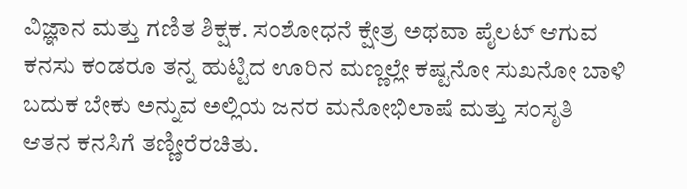ವಿಜ್ಞಾನ ಮತ್ತು ಗಣಿತ ಶಿಕ್ಷಕ. ಸಂಶೋಧನೆ ಕ್ಷೇತ್ರ ಅಥವಾ ಪೈಲಟ್ ಆಗುವ ಕನಸು ಕಂಡರೂ ತನ್ನ ಹುಟ್ಟಿದ ಊರಿನ ಮಣ್ಣಲ್ಲೇ ಕಷ್ಟನೋ ಸುಖನೋ ಬಾಳಿ ಬದುಕ ಬೇಕು ಅನ್ನುವ ಅಲ್ಲಿಯ ಜನರ ಮನೋಭಿಲಾಷೆ ಮತ್ತು ಸಂಸೃತಿ ಆತನ ಕನಸಿಗೆ ತಣ್ಣೀರೆರಚಿತು.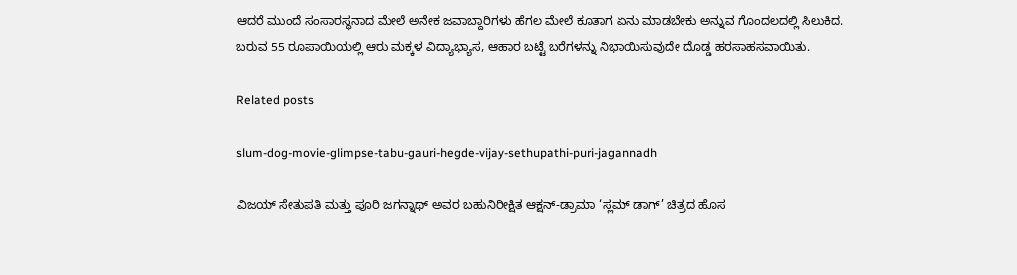ಆದರೆ ಮುಂದೆ ಸಂಸಾರಸ್ಥನಾದ ಮೇಲೆ ಅನೇಕ ಜವಾಬ್ದಾರಿಗಳು ಹೆಗಲ ಮೇಲೆ ಕೂತಾಗ ಏನು ಮಾಡಬೇಕು ಅನ್ನುವ ಗೊಂದಲದಲ್ಲಿ ಸಿಲುಕಿದ. ಬರುವ 55 ರೂಪಾಯಿಯಲ್ಲಿ ಆರು ಮಕ್ಕಳ ವಿದ್ಯಾಭ್ಯಾಸ, ಆಹಾರ ಬಟ್ಟೆ ಬರೆಗಳನ್ನು ನಿಭಾಯಿಸುವುದೇ ದೊಡ್ಡ ಹರಸಾಹಸವಾಯಿತು.

Related posts

slum-dog-movie-glimpse-tabu-gauri-hegde-vijay-sethupathi-puri-jagannadh

ವಿಜಯ್ ಸೇತುಪತಿ ಮತ್ತು ಪೂರಿ ಜಗನ್ನಾಥ್ ಅವರ ಬಹುನಿರೀಕ್ಷಿತ ಆಕ್ಷನ್-ಡ್ರಾಮಾ ‘ಸ್ಲಮ್ ಡಾಗ್’ ಚಿತ್ರದ ಹೊಸ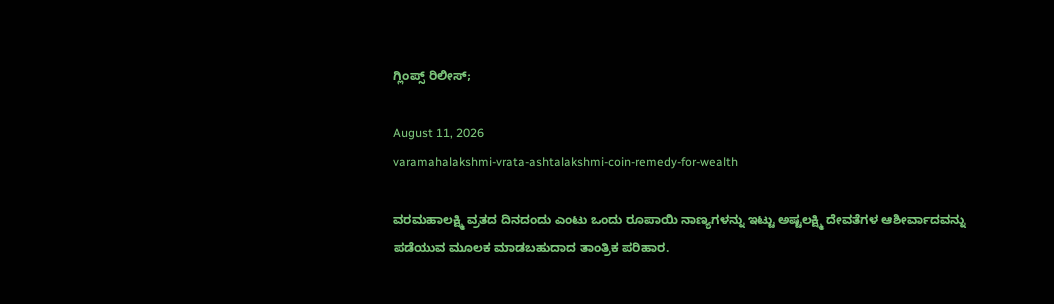ಗ್ಲಿಂಪ್ಸ್ ರಿಲೀಸ್;

August 11, 2026
varamahalakshmi-vrata-ashtalakshmi-coin-remedy-for-wealth

ವರಮಹಾಲಕ್ಷ್ಮಿ ವ್ರತದ ದಿನದಂದು ಎಂಟು ಒಂದು ರೂಪಾಯಿ ನಾಣ್ಯಗಳನ್ನು ಇಟ್ಟು ಅಷ್ಟಲಕ್ಷ್ಮಿ ದೇವತೆಗಳ ಆಶೀರ್ವಾದವನ್ನು ಪಡೆಯುವ ಮೂಲಕ ಮಾಡಬಹುದಾದ ತಾಂತ್ರಿಕ ಪರಿಹಾರ.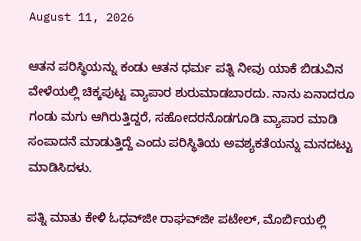August 11, 2026

ಆತನ ಪರಿಸ್ಥಿಯನ್ನು ಕಂಡು ಆತನ ಧರ್ಮ ಪತ್ನಿ ನೀವು ಯಾಕೆ ಬಿಡುವಿನ ವೇಳೆಯಲ್ಲಿ ಚಿಕ್ಕಪುಟ್ಟ ವ್ಯಾಪಾರ ಶುರುಮಾಡಬಾರದು. ನಾನು ಏನಾದರೂ ಗಂಡು ಮಗು ಆಗಿರುತ್ತಿದ್ದರೆ, ಸಹೋದರನೊಡಗೂಡಿ ವ್ಯಾಪಾರ ಮಾಡಿ ಸಂಪಾದನೆ ಮಾಡುತ್ತಿದ್ದೆ ಎಂದು ಪರಿಸ್ಥಿತಿಯ ಅವಶ್ಯಕತೆಯನ್ನು ಮನದಟ್ಟು ಮಾಡಿಸಿದಳು.

ಪತ್ನಿ ಮಾತು ಕೇಳಿ ಓಧವ್‌ಜೀ ರಾಘವ್‌ಜೀ ಪಟೇಲ್, ಮೊರ್ಬಿಯಲ್ಲಿ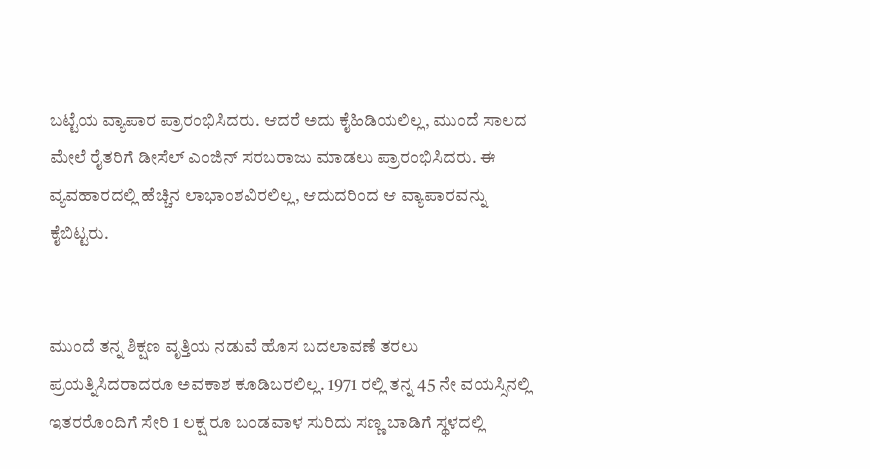ಬಟ್ಟೆಯ ವ್ಯಾಪಾರ ಪ್ರಾರಂಭಿಸಿದರು. ಆದರೆ ಅದು ಕೈಹಿಡಿಯಲಿಲ್ಲ, ಮುಂದೆ ಸಾಲದ ಮೇಲೆ ರೈತರಿಗೆ ಡೀಸೆಲ್ ಎಂಜಿನ್ ಸರಬರಾಜು ಮಾಡಲು ಪ್ರಾರಂಭಿಸಿದರು. ಈ ವ್ಯವಹಾರದಲ್ಲಿ ಹೆಚ್ಚಿನ ಲಾಭಾಂಶವಿರಲಿಲ್ಲ, ಆದುದರಿಂದ ಆ ವ್ಯಾಪಾರವನ್ನು ಕೈಬಿಟ್ಟರು.


ಮುಂದೆ ತನ್ನ ಶಿಕ್ಷಣ ವೃತ್ತಿಯ ನಡುವೆ ಹೊಸ ಬದಲಾವಣೆ ತರಲು ಪ್ರಯತ್ನಿಸಿದರಾದರೂ ಅವಕಾಶ ಕೂಡಿಬರಲಿಲ್ಲ. 1971 ರಲ್ಲಿ ತನ್ನ 45 ನೇ ವಯಸ್ಸಿನಲ್ಲಿ ಇತರರೊಂದಿಗೆ ಸೇರಿ 1 ಲಕ್ಷ ರೂ ಬಂಡವಾಳ ಸುರಿದು ಸಣ್ಣ ಬಾಡಿಗೆ ಸ್ಥಳದಲ್ಲಿ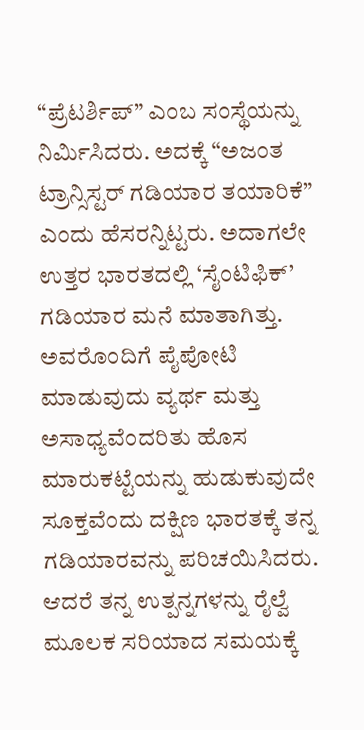“ಪ್ರೆಟರ್ಶಿಪ್” ಎಂಬ ಸಂಸ್ಥೆಯನ್ನು ನಿರ್ಮಿಸಿದರು. ಅದಕ್ಕೆ “ಅಜಂತ ಟ್ರಾನ್ಸಿಸ್ಟರ್ ಗಡಿಯಾರ ತಯಾರಿಕೆ” ಎಂದು ಹೆಸರನ್ನಿಟ್ಟರು. ಅದಾಗಲೇ ಉತ್ತರ ಭಾರತದಲ್ಲಿ ‘ಸೈಂಟಿಫಿಕ್’ ಗಡಿಯಾರ ಮನೆ ಮಾತಾಗಿತ್ತು. ಅವರೊಂದಿಗೆ ಪೈಪೋಟಿ ಮಾಡುವುದು ವ್ಯರ್ಥ ಮತ್ತು ಅಸಾಧ್ಯವೆಂದರಿತು ಹೊಸ ಮಾರುಕಟ್ಟೆಯನ್ನು ಹುಡುಕುವುದೇ ಸೂಕ್ತವೆಂದು ದಕ್ಷಿಣ ಭಾರತಕ್ಕೆ ತನ್ನ ಗಡಿಯಾರವನ್ನು ಪರಿಚಯಿಸಿದರು. ಆದರೆ ತನ್ನ ಉತ್ಪನ್ನಗಳನ್ನು ರೈಲ್ವೆ ಮೂಲಕ ಸರಿಯಾದ ಸಮಯಕ್ಕೆ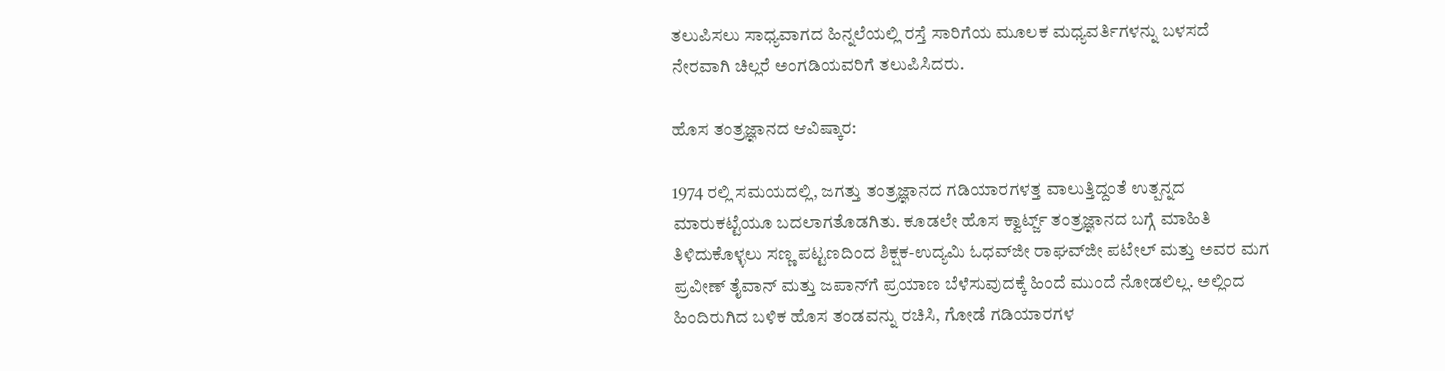ತಲುಪಿಸಲು ಸಾಧ್ಯವಾಗದ ಹಿನ್ನಲೆಯಲ್ಲಿ ರಸ್ತೆ ಸಾರಿಗೆಯ ಮೂಲಕ ಮಧ್ಯವರ್ತಿಗಳನ್ನು ಬಳಸದೆ ನೇರವಾಗಿ ಚಿಲ್ಲರೆ ಅಂಗಡಿಯವರಿಗೆ ತಲುಪಿಸಿದರು.

ಹೊಸ ತಂತ್ರಜ್ಞಾನದ ಆವಿಷ್ಕಾರ:

1974 ರಲ್ಲಿ ಸಮಯದಲ್ಲಿ, ಜಗತ್ತು ತಂತ್ರಜ್ಞಾನದ ಗಡಿಯಾರಗಳತ್ತ ವಾಲುತ್ತಿದ್ದಂತೆ ಉತ್ಪನ್ನದ ಮಾರುಕಟ್ಟೆಯೂ ಬದಲಾಗತೊಡಗಿತು. ಕೂಡಲೇ ಹೊಸ ಕ್ವಾರ್ಟ್ಜ್ ತಂತ್ರಜ್ಞಾನದ ಬಗ್ಗೆ ಮಾಹಿತಿ ತಿಳಿದುಕೊಳ್ಳಲು ಸಣ್ಣ ಪಟ್ಟಣದಿಂದ ಶಿಕ್ಷಕ-ಉದ್ಯಮಿ ಓಧವ್‌ಜೀ ರಾಘವ್‌ಜೀ ಪಟೇಲ್ ಮತ್ತು ಅವರ ಮಗ ಪ್ರವೀಣ್ ತೈವಾನ್ ಮತ್ತು ಜಪಾನ್‌ಗೆ ಪ್ರಯಾಣ ಬೆಳೆಸುವುದಕ್ಕೆ ಹಿಂದೆ ಮುಂದೆ ನೋಡಲಿಲ್ಲ. ಅಲ್ಲಿಂದ ಹಿಂದಿರುಗಿದ ಬಳಿಕ ಹೊಸ ತಂಡವನ್ನು ರಚಿಸಿ, ಗೋಡೆ ಗಡಿಯಾರಗಳ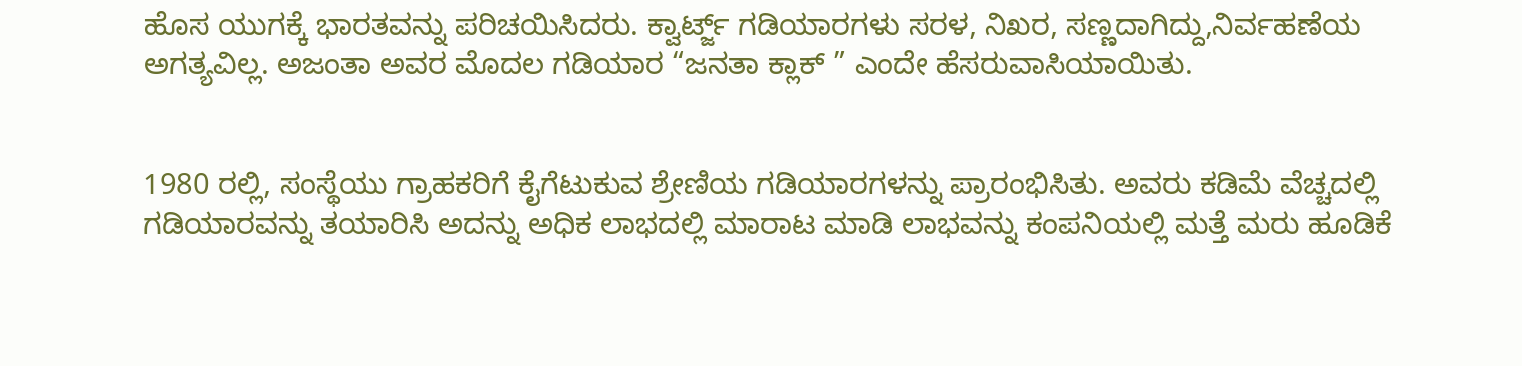ಹೊಸ ಯುಗಕ್ಕೆ ಭಾರತವನ್ನು ಪರಿಚಯಿಸಿದರು. ಕ್ವಾರ್ಟ್ಜ್ ಗಡಿಯಾರಗಳು ಸರಳ, ನಿಖರ, ಸಣ್ಣದಾಗಿದ್ದು,ನಿರ್ವಹಣೆಯ ಅಗತ್ಯವಿಲ್ಲ. ಅಜಂತಾ ಅವರ ಮೊದಲ ಗಡಿಯಾರ “ಜನತಾ ಕ್ಲಾಕ್ ” ಎಂದೇ ಹೆಸರುವಾಸಿಯಾಯಿತು.


1980 ರಲ್ಲಿ, ಸಂಸ್ಥೆಯು ಗ್ರಾಹಕರಿಗೆ ಕೈಗೆಟುಕುವ ಶ್ರೇಣಿಯ ಗಡಿಯಾರಗಳನ್ನು ಪ್ರಾರಂಭಿಸಿತು. ಅವರು ಕಡಿಮೆ ವೆಚ್ಚದಲ್ಲಿ ಗಡಿಯಾರವನ್ನು ತಯಾರಿಸಿ ಅದನ್ನು ಅಧಿಕ ಲಾಭದಲ್ಲಿ ಮಾರಾಟ ಮಾಡಿ ಲಾಭವನ್ನು ಕಂಪನಿಯಲ್ಲಿ ಮತ್ತೆ ಮರು ಹೂಡಿಕೆ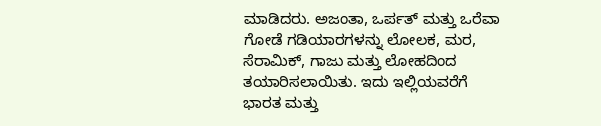ಮಾಡಿದರು. ಅಜಂತಾ, ಒರ್ಪತ್ ಮತ್ತು ಒರೆವಾ ಗೋಡೆ ಗಡಿಯಾರಗಳನ್ನು ಲೋಲಕ, ಮರ, ಸೆರಾಮಿಕ್, ಗಾಜು ಮತ್ತು ಲೋಹದಿಂದ ತಯಾರಿಸಲಾಯಿತು. ಇದು ಇಲ್ಲಿಯವರೆಗೆ ಭಾರತ ಮತ್ತು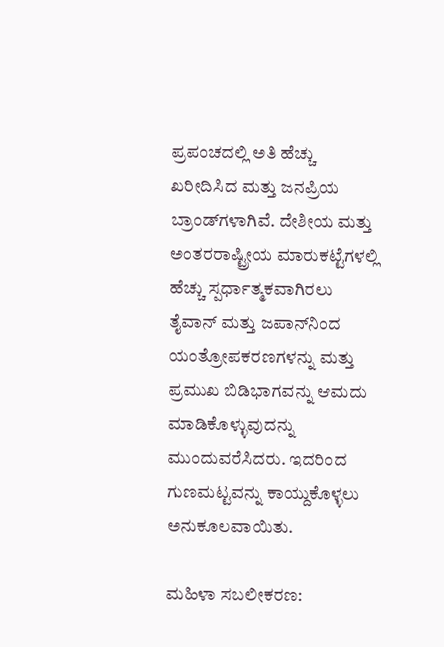ಪ್ರಪಂಚದಲ್ಲಿ ಅತಿ ಹೆಚ್ಚು ಖರೀದಿಸಿದ ಮತ್ತು ಜನಪ್ರಿಯ ಬ್ರಾಂಡ್‌ಗಳಾಗಿವೆ. ದೇಶೀಯ ಮತ್ತು ಅಂತರರಾಷ್ಟ್ರೀಯ ಮಾರುಕಟ್ಟೆಗಳಲ್ಲಿ ಹೆಚ್ಚು ಸ್ಪರ್ಧಾತ್ಮಕವಾಗಿರಲು ತೈವಾನ್ ಮತ್ತು ಜಪಾನ್‌ನಿಂದ ಯಂತ್ರೋಪಕರಣಗಳನ್ನು ಮತ್ತು ಪ್ರಮುಖ ಬಿಡಿಭಾಗವನ್ನು ಆಮದು ಮಾಡಿಕೊಳ್ಳುವುದನ್ನು ಮುಂದುವರೆಸಿದರು. ಇದರಿಂದ ಗುಣಮಟ್ಟವನ್ನು ಕಾಯ್ದುಕೊಳ್ಳಲು ಅನುಕೂಲವಾಯಿತು.

ಮಹಿಳಾ ಸಬಲೀಕರಣ: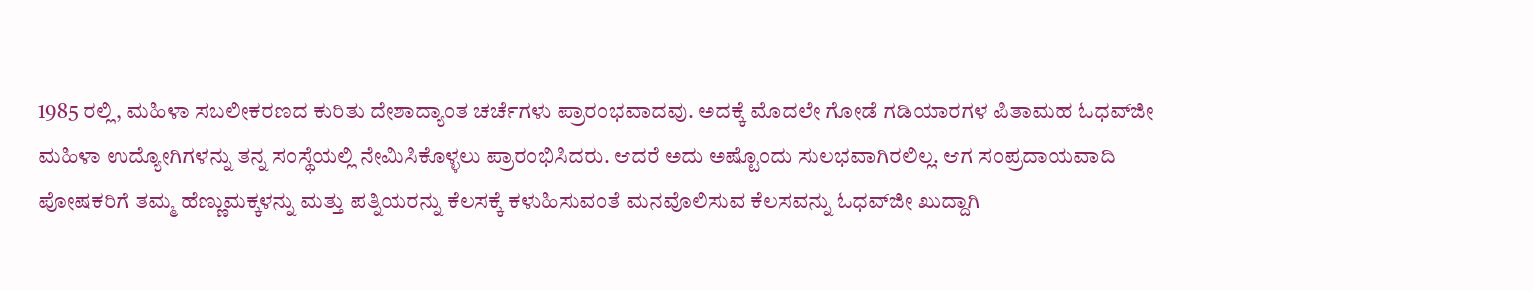1985 ರಲ್ಲಿ, ಮಹಿಳಾ ಸಬಲೀಕರಣದ ಕುರಿತು ದೇಶಾದ್ಯಾಂತ ಚರ್ಚೆಗಳು ಪ್ರಾರಂಭವಾದವು. ಅದಕ್ಕೆ ಮೊದಲೇ ಗೋಡೆ ಗಡಿಯಾರಗಳ ಪಿತಾಮಹ ಓಧವ್‌ಜೀ ಮಹಿಳಾ ಉದ್ಯೋಗಿಗಳನ್ನು ತನ್ನ ಸಂಸ್ಥೆಯಲ್ಲಿ ನೇಮಿಸಿಕೊಳ್ಳಲು ಪ್ರಾರಂಭಿಸಿದರು. ಆದರೆ ಅದು ಅಷ್ಟೊಂದು ಸುಲಭವಾಗಿರಲಿಲ್ಲ. ಆಗ ಸಂಪ್ರದಾಯವಾದಿ ಪೋಷಕರಿಗೆ ತಮ್ಮ ಹೆಣ್ಣುಮಕ್ಕಳನ್ನು ಮತ್ತು ಪತ್ನಿಯರನ್ನು ಕೆಲಸಕ್ಕೆ ಕಳುಹಿಸುವಂತೆ ಮನವೊಲಿಸುವ ಕೆಲಸವನ್ನು ಓಧವ್‌ಜೀ ಖುದ್ದಾಗಿ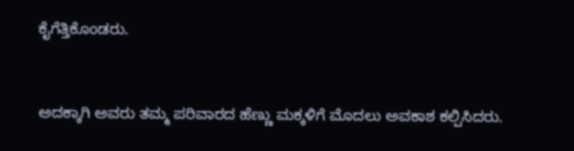ಕೈಗೆತ್ತಿಕೊಂಡರು.


ಅದಕ್ಕಾಗಿ ಅವರು ತಮ್ಮ ಪರಿವಾರದ ಹೆಣ್ಣು ಮಕ್ಕಳಿಗೆ ಮೊದಲು ಅವಕಾಶ ಕಲ್ಪಿಸಿದರು.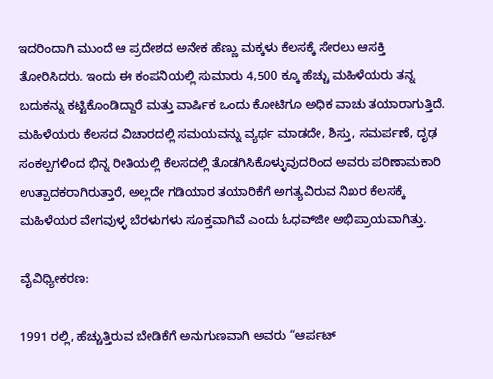ಇದರಿಂದಾಗಿ ಮುಂದೆ ಆ ಪ್ರದೇಶದ ಅನೇಕ ಹೆಣ್ಣು ಮಕ್ಕಳು ಕೆಲಸಕ್ಕೆ ಸೇರಲು ಆಸಕ್ತಿ ತೋರಿಸಿದರು. ಇಂದು ಈ ಕಂಪನಿಯಲ್ಲಿ ಸುಮಾರು 4,500 ಕ್ಕೂ ಹೆಚ್ಚು ಮಹಿಳೆಯರು ತನ್ನ ಬದುಕನ್ನು ಕಟ್ಟಿಕೊಂಡಿದ್ದಾರೆ ಮತ್ತು ವಾರ್ಷಿಕ ಒಂದು ಕೋಟಿಗೂ ಅಧಿಕ ವಾಚು ತಯಾರಾಗುತ್ತಿದೆ. ಮಹಿಳೆಯರು ಕೆಲಸದ ವಿಚಾರದಲ್ಲಿ ಸಮಯವನ್ನು ವ್ಯರ್ಥ ಮಾಡದೇ, ಶಿಸ್ತು, ಸಮರ್ಪಣೆ, ದೃಢ ಸಂಕಲ್ಪಗಳಿಂದ ಭಿನ್ನ ರೀತಿಯಲ್ಲಿ ಕೆಲಸದಲ್ಲಿ ತೊಡಗಿಸಿಕೊಳ್ಳುವುದರಿಂದ ಅವರು ಪರಿಣಾಮಕಾರಿ ಉತ್ಪಾದಕರಾಗಿರುತ್ತಾರೆ, ಅಲ್ಲದೇ ಗಡಿಯಾರ ತಯಾರಿಕೆಗೆ ಅಗತ್ಯವಿರುವ ನಿಖರ ಕೆಲಸಕ್ಕೆ ಮಹಿಳೆಯರ ವೇಗವುಳ್ಳ ಬೆರಳುಗಳು ಸೂಕ್ತವಾಗಿವೆ ಎಂದು ಓಧವ್‌ಜೀ ಅಭಿಪ್ರಾಯವಾಗಿತ್ತು.

ವೈವಿಧ್ಯೀಕರಣ:

1991 ರಲ್ಲಿ, ಹೆಚ್ಚುತ್ತಿರುವ ಬೇಡಿಕೆಗೆ ಅನುಗುಣವಾಗಿ ಅವರು “ಆರ್ಪಟ್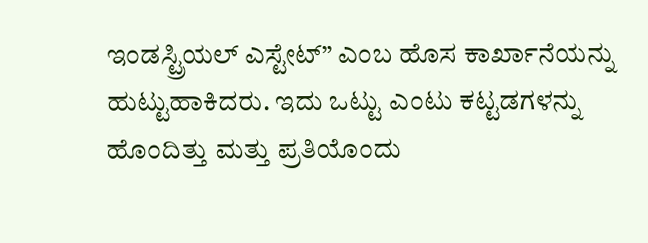ಇಂಡಸ್ಟ್ರಿಯಲ್ ಎಸ್ಟೇಟ್” ಎಂಬ ಹೊಸ ಕಾರ್ಖಾನೆಯನ್ನು ಹುಟ್ಟುಹಾಕಿದರು. ಇದು ಒಟ್ಟು ಎಂಟು ಕಟ್ಟಡಗಳನ್ನು ಹೊಂದಿತ್ತು ಮತ್ತು ಪ್ರತಿಯೊಂದು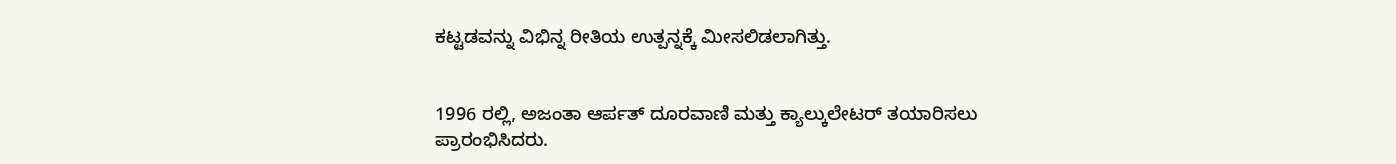ಕಟ್ಟಡವನ್ನು ವಿಭಿನ್ನ ರೀತಿಯ ಉತ್ಪನ್ನಕ್ಕೆ ಮೀಸಲಿಡಲಾಗಿತ್ತು.


1996 ರಲ್ಲಿ, ಅಜಂತಾ ಆರ್ಪತ್ ದೂರವಾಣಿ ಮತ್ತು ಕ್ಯಾಲ್ಕುಲೇಟರ್ ತಯಾರಿಸಲು ಪ್ರಾರಂಭಿಸಿದರು.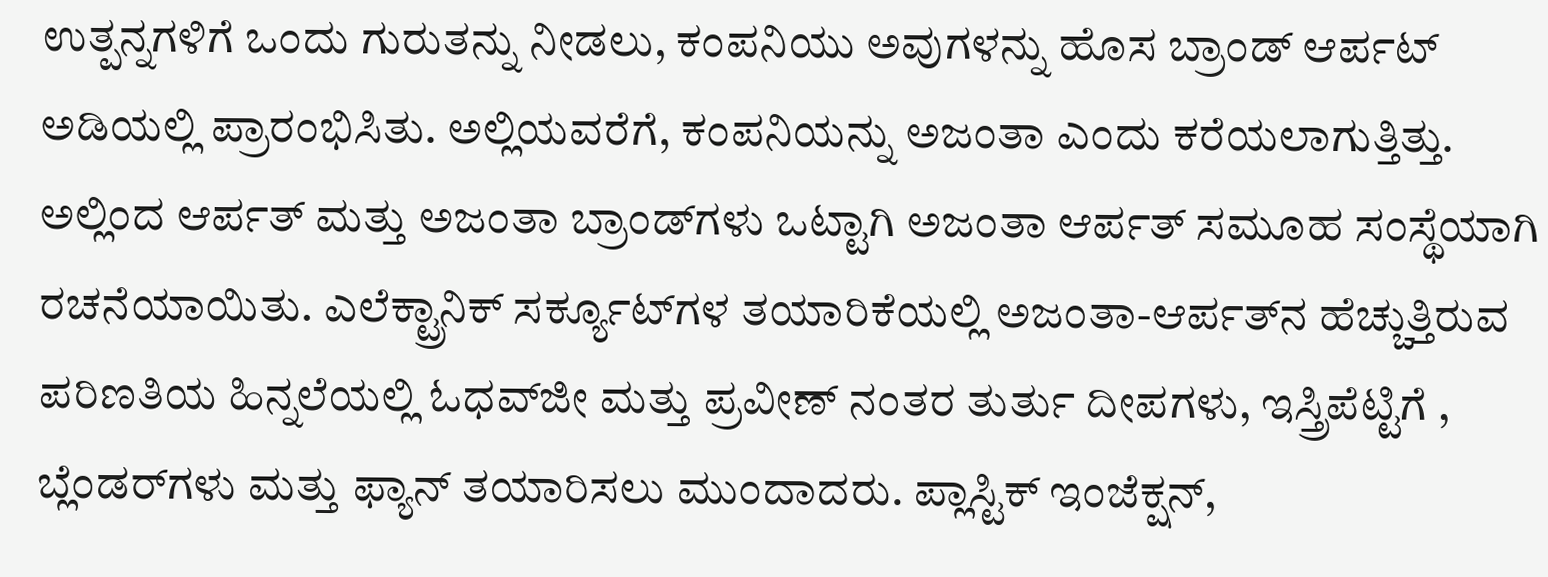ಉತ್ಪನ್ನಗಳಿಗೆ ಒಂದು ಗುರುತನ್ನು ನೀಡಲು, ಕಂಪನಿಯು ಅವುಗಳನ್ನು ಹೊಸ ಬ್ರಾಂಡ್ ಆರ್ಪಟ್ ಅಡಿಯಲ್ಲಿ ಪ್ರಾರಂಭಿಸಿತು. ಅಲ್ಲಿಯವರೆಗೆ, ಕಂಪನಿಯನ್ನು ಅಜಂತಾ ಎಂದು ಕರೆಯಲಾಗುತ್ತಿತ್ತು. ಅಲ್ಲಿಂದ ಆರ್ಪತ್ ಮತ್ತು ಅಜಂತಾ ಬ್ರಾಂಡ್‌ಗಳು ಒಟ್ಟಾಗಿ ಅಜಂತಾ ಆರ್ಪತ್ ಸಮೂಹ ಸಂಸ್ಥೆಯಾಗಿ ರಚನೆಯಾಯಿತು. ಎಲೆಕ್ಟ್ರಾನಿಕ್ ಸರ್ಕ್ಯೂಟ್‌ಗಳ ತಯಾರಿಕೆಯಲ್ಲಿ ಅಜಂತಾ-ಆರ್ಪತ್‌ನ ಹೆಚ್ಚುತ್ತಿರುವ ಪರಿಣತಿಯ ಹಿನ್ನಲೆಯಲ್ಲಿ ಓಧವ್‌ಜೀ ಮತ್ತು ಪ್ರವೀಣ್ ನಂತರ ತುರ್ತು ದೀಪಗಳು, ಇಸ್ತ್ರಿಪೆಟ್ಟಿಗೆ , ಬ್ಲೆಂಡರ್‌ಗಳು ಮತ್ತು ಫ್ಯಾನ್ ತಯಾರಿಸಲು ಮುಂದಾದರು. ಪ್ಲಾಸ್ಟಿಕ್ ಇಂಜೆಕ್ಷನ್,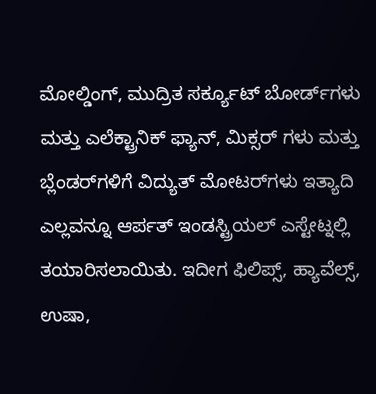ಮೋಲ್ಡಿಂಗ್, ಮುದ್ರಿತ ಸರ್ಕ್ಯೂಟ್ ಬೋರ್ಡ್‌ಗಳು ಮತ್ತು ಎಲೆಕ್ಟ್ರಾನಿಕ್ ಫ್ಯಾನ್, ಮಿಕ್ಸರ್ ಗಳು ಮತ್ತು ಬ್ಲೆಂಡರ್‌ಗಳಿಗೆ ವಿದ್ಯುತ್ ಮೋಟರ್‌ಗಳು ಇತ್ಯಾದಿ ಎಲ್ಲವನ್ನೂ ಆರ್ಪತ್ ಇಂಡಸ್ಟ್ರಿಯಲ್ ಎಸ್ಟೇಟ್ನಲ್ಲಿ ತಯಾರಿಸಲಾಯಿತು. ಇದೀಗ ಫಿಲಿಪ್ಸ್, ಹ್ಯಾವೆಲ್ಸ್, ಉಷಾ,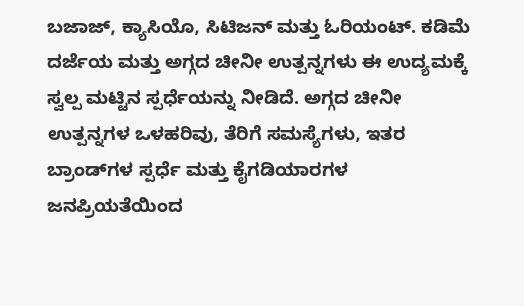ಬಜಾಜ್, ಕ್ಯಾಸಿಯೊ, ಸಿಟಿಜನ್ ಮತ್ತು ಓರಿಯಂಟ್. ಕಡಿಮೆ ದರ್ಜೆಯ ಮತ್ತು ಅಗ್ಗದ ಚೀನೀ ಉತ್ಪನ್ನಗಳು ಈ ಉದ್ಯಮಕ್ಕೆ ಸ್ವಲ್ಪ ಮಟ್ಟಿನ ಸ್ಪರ್ಧೆಯನ್ನು ನೀಡಿದೆ. ಅಗ್ಗದ ಚೀನೀ ಉತ್ಪನ್ನಗಳ ಒಳಹರಿವು, ತೆರಿಗೆ ಸಮಸ್ಯೆಗಳು, ಇತರ ಬ್ರಾಂಡ್‌ಗಳ ಸ್ಪರ್ಧೆ ಮತ್ತು ಕೈಗಡಿಯಾರಗಳ ಜನಪ್ರಿಯತೆಯಿಂದ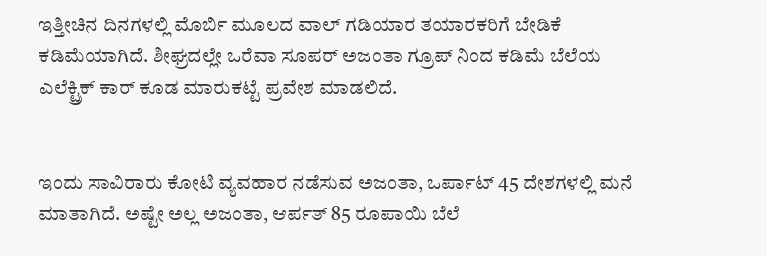ಇತ್ತೀಚಿನ ದಿನಗಳಲ್ಲಿ ಮೊರ್ಬಿ ಮೂಲದ ವಾಲ್ ಗಡಿಯಾರ ತಯಾರಕರಿಗೆ ಬೇಡಿಕೆ ಕಡಿಮೆಯಾಗಿದೆ. ಶೀಘ್ರದಲ್ಲೇ ಒರೆವಾ ಸೂಪರ್ ಅಜಂತಾ ಗ್ರೂಪ್ ನಿಂದ ಕಡಿಮೆ ಬೆಲೆಯ ಎಲೆಕ್ಟ್ರಿಕ್ ಕಾರ್ ಕೂಡ ಮಾರುಕಟ್ಟೆ ಪ್ರವೇಶ ಮಾಡಲಿದೆ.


ಇಂದು ಸಾವಿರಾರು ಕೋಟಿ ವ್ಯವಹಾರ ನಡೆಸುವ ಅಜಂತಾ, ಒರ್ಪಾಟ್ 45 ದೇಶಗಳಲ್ಲಿ ಮನೆ ಮಾತಾಗಿದೆ. ಅಷ್ಟೇ ಅಲ್ಲ ಅಜಂತಾ, ಆರ್ಪತ್ 85 ರೂಪಾಯಿ ಬೆಲೆ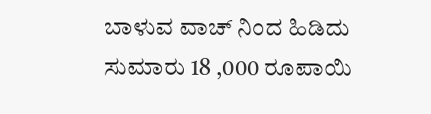ಬಾಳುವ ವಾಚ್ ನಿಂದ ಹಿಡಿದು ಸುಮಾರು 18 ,000 ರೂಪಾಯಿ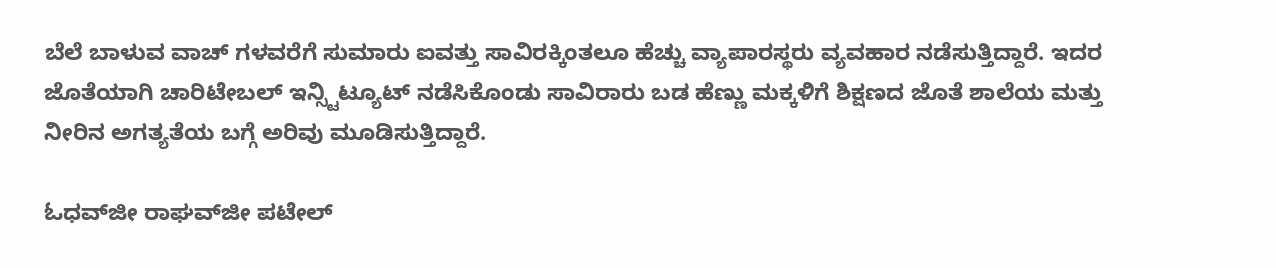ಬೆಲೆ ಬಾಳುವ ವಾಚ್ ಗಳವರೆಗೆ ಸುಮಾರು ಐವತ್ತು ಸಾವಿರಕ್ಕಿಂತಲೂ ಹೆಚ್ಚು ವ್ಯಾಪಾರಸ್ಥರು ವ್ಯವಹಾರ ನಡೆಸುತ್ತಿದ್ದಾರೆ. ಇದರ ಜೊತೆಯಾಗಿ ಚಾರಿಟೇಬಲ್ ಇನ್ಸ್ಟಿಟ್ಯೂಟ್ ನಡೆಸಿಕೊಂಡು ಸಾವಿರಾರು ಬಡ ಹೆಣ್ಣು ಮಕ್ಕಳಿಗೆ ಶಿಕ್ಷಣದ ಜೊತೆ ಶಾಲೆಯ ಮತ್ತು ನೀರಿನ ಅಗತ್ಯತೆಯ ಬಗ್ಗೆ ಅರಿವು ಮೂಡಿಸುತ್ತಿದ್ದಾರೆ.

ಓಧವ್‌ಜೀ ರಾಘವ್‌ಜೀ ಪಟೇಲ್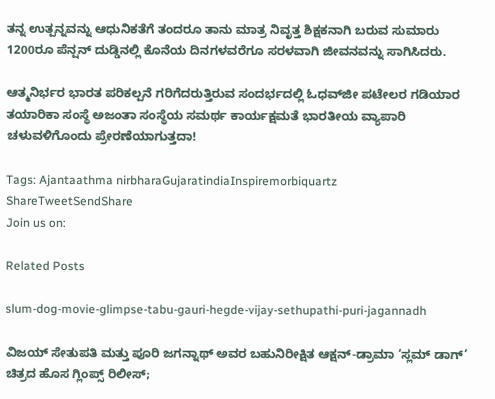ತನ್ನ ಉತ್ಪನ್ನವನ್ನು ಆಧುನಿಕತೆಗೆ ತಂದರೂ ತಾನು ಮಾತ್ರ ನಿವೃತ್ತ ಶಿಕ್ಷಕನಾಗಿ ಬರುವ ಸುಮಾರು 1200ರೂ ಪೆನ್ಷನ್ ದುಡ್ಡಿನಲ್ಲಿ ಕೊನೆಯ ದಿನಗಳವರೆಗೂ ಸರಳವಾಗಿ ಜೀವನವನ್ನು ಸಾಗಿಸಿದರು.

ಆತ್ಮನಿರ್ಭರ ಭಾರತ ಪರಿಕಲ್ಪನೆ ಗರಿಗೆದರುತ್ತಿರುವ ಸಂದರ್ಭದಲ್ಲಿ ಓಧವ್‌ಜೀ ಪಟೇಲರ ಗಡಿಯಾರ ತಯಾರಿಕಾ ಸಂಸ್ಥೆ ಅಜಂತಾ ಸಂಸ್ಥೆಯ ಸಮರ್ಥ ಕಾರ್ಯಕ್ಷಮತೆ ಭಾರತೀಯ ವ್ಯಾಪಾರಿ ಚಳುವಳಿಗೊಂದು ಪ್ರೇರಣೆಯಾಗುತ್ತದಾ!

Tags: Ajantaathma nirbharaGujaratindiaInspiremorbiquartz
ShareTweetSendShare
Join us on:

Related Posts

slum-dog-movie-glimpse-tabu-gauri-hegde-vijay-sethupathi-puri-jagannadh

ವಿಜಯ್ ಸೇತುಪತಿ ಮತ್ತು ಪೂರಿ ಜಗನ್ನಾಥ್ ಅವರ ಬಹುನಿರೀಕ್ಷಿತ ಆಕ್ಷನ್-ಡ್ರಾಮಾ ‘ಸ್ಲಮ್ ಡಾಗ್’ ಚಿತ್ರದ ಹೊಸ ಗ್ಲಿಂಪ್ಸ್ ರಿಲೀಸ್;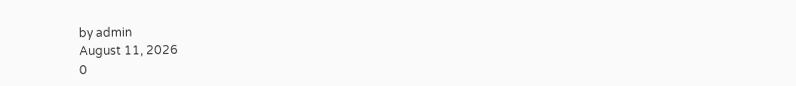by admin
August 11, 2026
0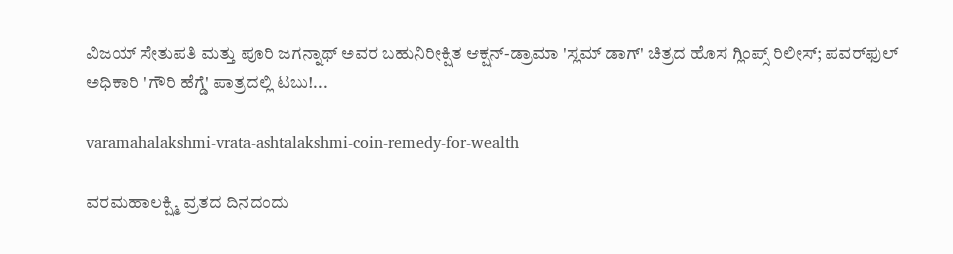ವಿಜಯ್ ಸೇತುಪತಿ ಮತ್ತು ಪೂರಿ ಜಗನ್ನಾಥ್ ಅವರ ಬಹುನಿರೀಕ್ಷಿತ ಆಕ್ಷನ್-ಡ್ರಾಮಾ 'ಸ್ಲಮ್ ಡಾಗ್' ಚಿತ್ರದ ಹೊಸ ಗ್ಲಿಂಪ್ಸ್ ರಿಲೀಸ್; ಪವರ್‌ಫುಲ್ ಅಧಿಕಾರಿ 'ಗೌರಿ ಹೆಗ್ಡೆ' ಪಾತ್ರದಲ್ಲಿ ಟಬು!...

varamahalakshmi-vrata-ashtalakshmi-coin-remedy-for-wealth

ವರಮಹಾಲಕ್ಷ್ಮಿ ವ್ರತದ ದಿನದಂದು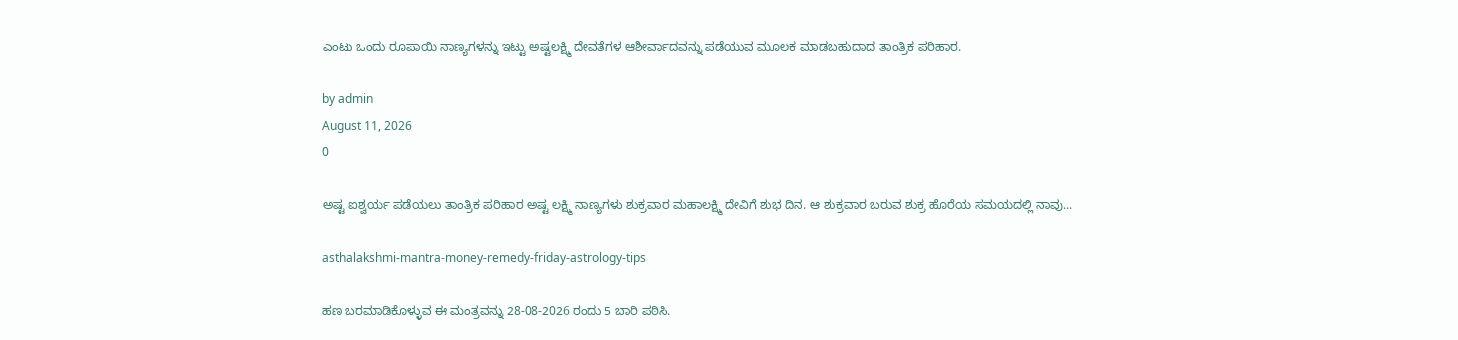ಎಂಟು ಒಂದು ರೂಪಾಯಿ ನಾಣ್ಯಗಳನ್ನು ಇಟ್ಟು ಅಷ್ಟಲಕ್ಷ್ಮಿ ದೇವತೆಗಳ ಆಶೀರ್ವಾದವನ್ನು ಪಡೆಯುವ ಮೂಲಕ ಮಾಡಬಹುದಾದ ತಾಂತ್ರಿಕ ಪರಿಹಾರ.

by admin
August 11, 2026
0

ಅಷ್ಟ ಐಶ್ವರ್ಯ ಪಡೆಯಲು ತಾಂತ್ರಿಕ ಪರಿಹಾರ ಅಷ್ಟ ಲಕ್ಷ್ಮಿ ನಾಣ್ಯಗಳು ಶುಕ್ರವಾರ ಮಹಾಲಕ್ಷ್ಮಿ ದೇವಿಗೆ ಶುಭ ದಿನ. ಆ ಶುಕ್ರವಾರ ಬರುವ ಶುಕ್ರ ಹೊರೆಯ ಸಮಯದಲ್ಲಿ ನಾವು...

asthalakshmi-mantra-money-remedy-friday-astrology-tips

ಹಣ ಬರಮಾಡಿಕೊಳ್ಳುವ ಈ ಮಂತ್ರವನ್ನು 28-08-2026 ರಂದು 5 ಬಾರಿ ಪಠಿಸಿ.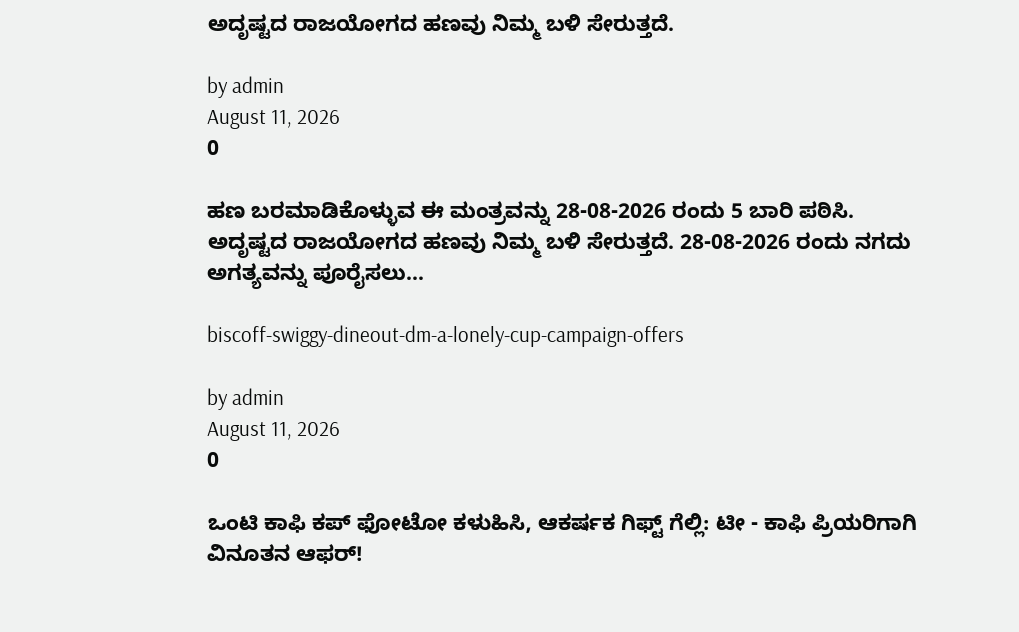ಅದೃಷ್ಟದ ರಾಜಯೋಗದ ಹಣವು ನಿಮ್ಮ ಬಳಿ ಸೇರುತ್ತದೆ.

by admin
August 11, 2026
0

ಹಣ ಬರಮಾಡಿಕೊಳ್ಳುವ ಈ ಮಂತ್ರವನ್ನು 28-08-2026 ರಂದು 5 ಬಾರಿ ಪಠಿಸಿ. ಅದೃಷ್ಟದ ರಾಜಯೋಗದ ಹಣವು ನಿಮ್ಮ ಬಳಿ ಸೇರುತ್ತದೆ. 28-08-2026 ರಂದು ನಗದು ಅಗತ್ಯವನ್ನು ಪೂರೈಸಲು...

biscoff-swiggy-dineout-dm-a-lonely-cup-campaign-offers

by admin
August 11, 2026
0

ಒಂಟಿ ಕಾಫಿ ಕಪ್ ಫೋಟೋ ಕಳುಹಿಸಿ, ಆಕರ್ಷಕ ಗಿಫ್ಟ್ ಗೆಲ್ಲಿ: ಟೀ - ಕಾಫಿ ಪ್ರಿಯರಿಗಾಗಿ ವಿನೂತನ ಆಫರ್!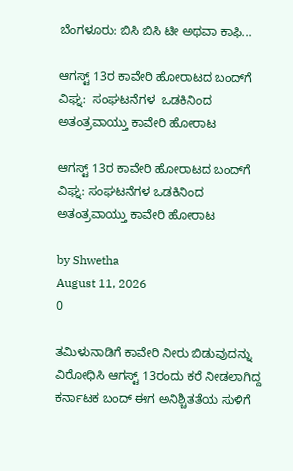ಬೆಂಗಳೂರು: ಬಿಸಿ ಬಿಸಿ ಟೀ ಅಥವಾ ಕಾಫಿ...

ಆಗಸ್ಟ್ 13ರ ಕಾವೇರಿ ಹೋರಾಟದ ಬಂದ್‌ಗೆ ವಿಘ್ನ:  ಸಂಘಟನೆಗಳ  ಒಡಕಿನಿಂದ ಅತಂತ್ರವಾಯ್ತು ಕಾವೇರಿ ಹೋರಾಟ

ಆಗಸ್ಟ್ 13ರ ಕಾವೇರಿ ಹೋರಾಟದ ಬಂದ್‌ಗೆ ವಿಘ್ನ: ಸಂಘಟನೆಗಳ ಒಡಕಿನಿಂದ ಅತಂತ್ರವಾಯ್ತು ಕಾವೇರಿ ಹೋರಾಟ

by Shwetha
August 11, 2026
0

ತಮಿಳುನಾಡಿಗೆ ಕಾವೇರಿ ನೀರು ಬಿಡುವುದನ್ನು ವಿರೋಧಿಸಿ ಆಗಸ್ಟ್ 13ರಂದು ಕರೆ ನೀಡಲಾಗಿದ್ದ ಕರ್ನಾಟಕ ಬಂದ್ ಈಗ ಅನಿಶ್ಚಿತತೆಯ ಸುಳಿಗೆ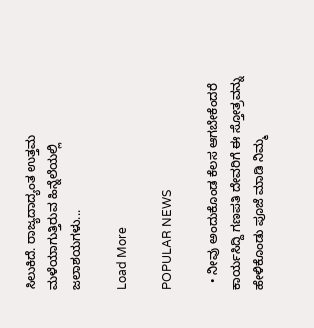ಸಿಲುಕಿದೆ. ರಾಜ್ಯದಾದ್ಯಂತ ಉತ್ತಮ ಮಳೆಯಾಗುತ್ತಿರುವ ಹಿನ್ನೆಲೆಯಲ್ಲಿ ಜಲಾಶಯಗಳು...

Load More

POPULAR NEWS

  • ನೀವು ಅಂದುಕೊಂಡ ಕೆಲಸ ಆಗಬೇಕೆಂದರೆ ಕಾರ್ಯಸಿದ್ದಿ ಗಣಪತಿ ದೇವರಿಗೆ ಈ ಸ್ತೋತ್ರವನ್ನು ಹೇಳಿಕೊಂಡು ಪೂಜೆ ಮಾಡಿ ನಿಮ್ಮ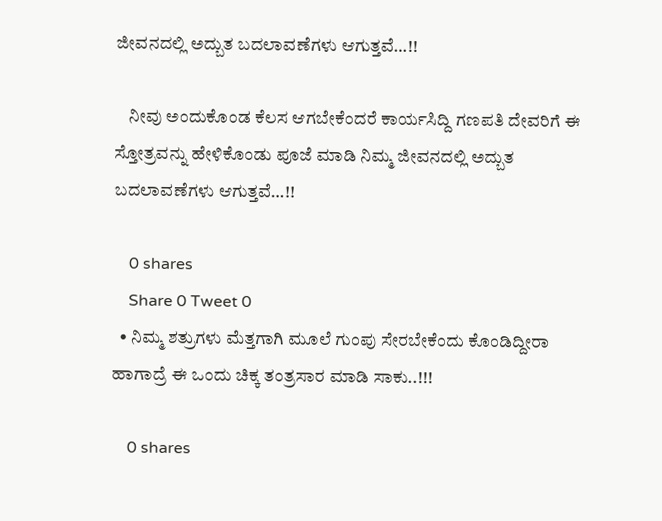ಜೀವನದಲ್ಲಿ ಅದ್ಬುತ ಬದಲಾವಣೆಗಳು ಆಗುತ್ತವೆ…!!

    ನೀವು ಅಂದುಕೊಂಡ ಕೆಲಸ ಆಗಬೇಕೆಂದರೆ ಕಾರ್ಯಸಿದ್ದಿ ಗಣಪತಿ ದೇವರಿಗೆ ಈ ಸ್ತೋತ್ರವನ್ನು ಹೇಳಿಕೊಂಡು ಪೂಜೆ ಮಾಡಿ ನಿಮ್ಮ ಜೀವನದಲ್ಲಿ ಅದ್ಬುತ ಬದಲಾವಣೆಗಳು ಆಗುತ್ತವೆ…!!

    0 shares
    Share 0 Tweet 0
  • ನಿಮ್ಮ ಶತ್ರುಗಳು ಮೆತ್ತಗಾಗಿ ಮೂಲೆ ಗುಂಪು ಸೇರಬೇಕೆಂದು ಕೊಂಡಿದ್ದೀರಾ ಹಾಗಾದ್ರೆ ಈ ಒಂದು ಚಿಕ್ಕ ತಂತ್ರಸಾರ ಮಾಡಿ ಸಾಕು..!!!

    0 shares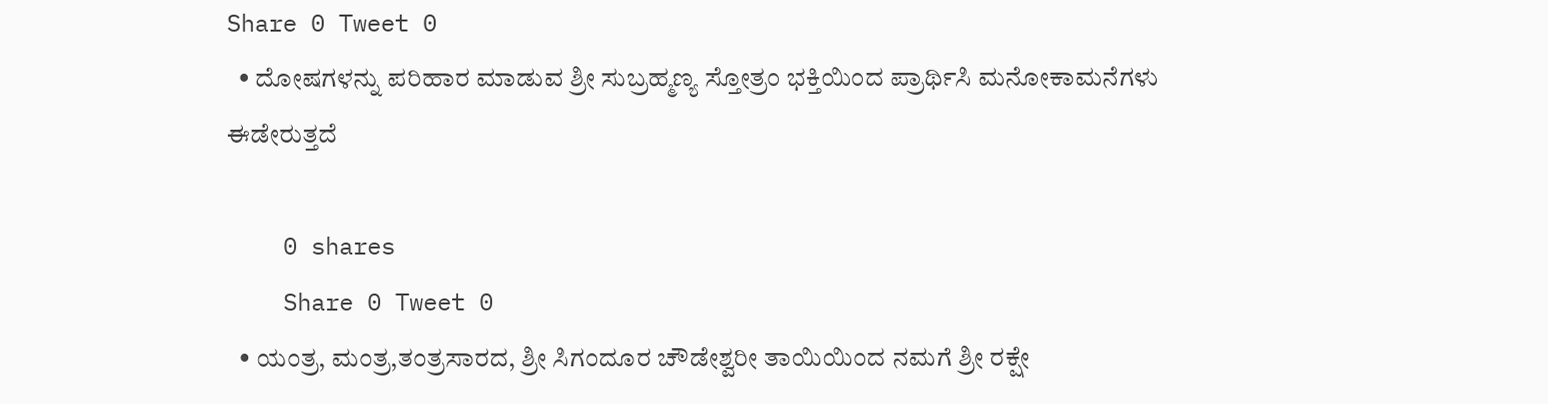Share 0 Tweet 0
  • ದೋಷಗಳನ್ನು ಪರಿಹಾರ ಮಾಡುವ ಶ್ರೀ ಸುಬ್ರಹ್ಮಣ್ಯ ಸ್ತೋತ್ರಂ ಭಕ್ತಿಯಿಂದ ಪ್ರಾರ್ಥಿಸಿ ಮನೋಕಾಮನೆಗಳು ಈಡೇರುತ್ತದೆ

    0 shares
    Share 0 Tweet 0
  • ಯಂತ್ರ, ಮಂತ್ರ,ತಂತ್ರಸಾರದ, ಶ್ರೀ ಸಿಗಂದೂರ ಚೌಡೇಶ್ವರೀ ತಾಯಿಯಿಂದ ನಮಗೆ ಶ್ರೀ ರಕ್ಷೇ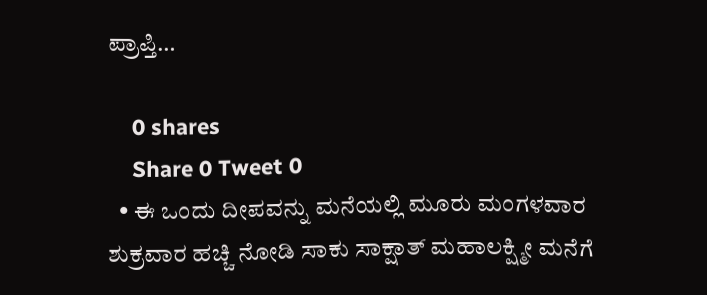ಪ್ರಾಪ್ತಿ…

    0 shares
    Share 0 Tweet 0
  • ಈ ಒಂದು ದೀಪವನ್ನು ಮನೆಯಲ್ಲಿ ಮೂರು ಮಂಗಳವಾರ ಶುಕ್ರವಾರ ಹಚ್ಚಿ ನೋಡಿ ಸಾಕು ಸಾಕ್ಷಾತ್ ಮಹಾಲಕ್ಷ್ಮೀ ಮನೆಗೆ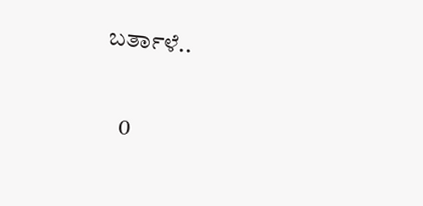ಬರ್ತಾಳೆ..

    0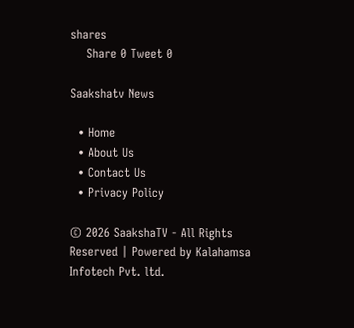shares
    Share 0 Tweet 0

Saakshatv News

  • Home
  • About Us
  • Contact Us
  • Privacy Policy

© 2026 SaakshaTV - All Rights Reserved | Powered by Kalahamsa Infotech Pvt. ltd.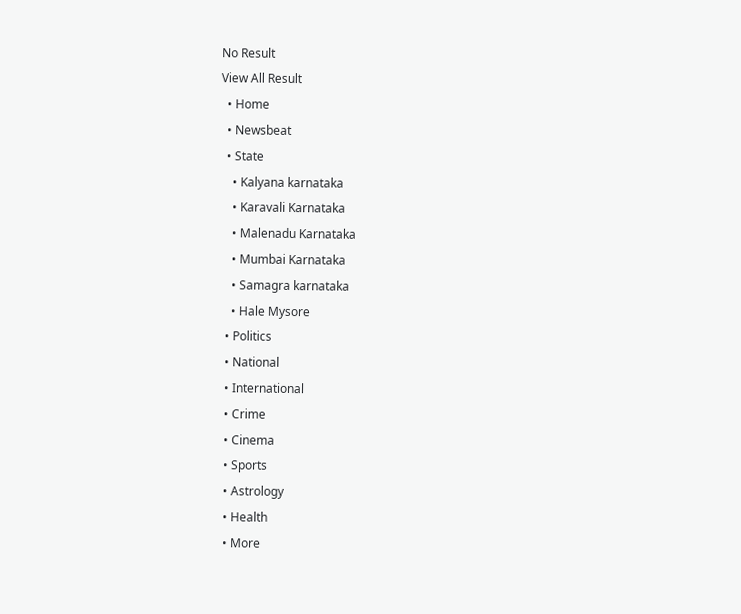No Result
View All Result
  • Home
  • Newsbeat
  • State
    • Kalyana karnataka
    • Karavali Karnataka
    • Malenadu Karnataka
    • Mumbai Karnataka
    • Samagra karnataka
    • Hale Mysore
  • Politics
  • National
  • International
  • Crime
  • Cinema
  • Sports
  • Astrology
  • Health
  • More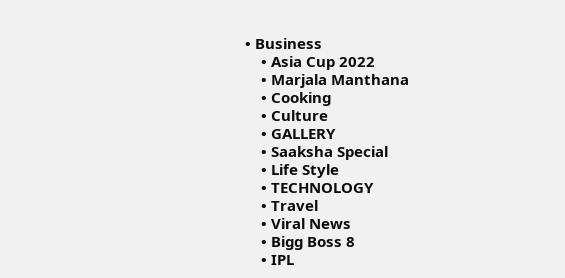• Business
    • Asia Cup 2022
    • Marjala Manthana
    • Cooking
    • Culture
    • GALLERY
    • Saaksha Special
    • Life Style
    • TECHNOLOGY
    • Travel
    • Viral News
    • Bigg Boss 8
    • IPL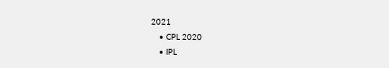2021
    • CPL 2020
    • IPL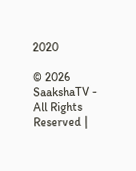2020

© 2026 SaakshaTV - All Rights Reserved |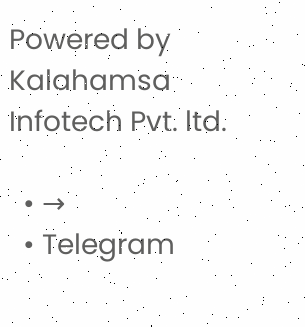Powered by Kalahamsa Infotech Pvt. ltd.

  • →
  • Telegram